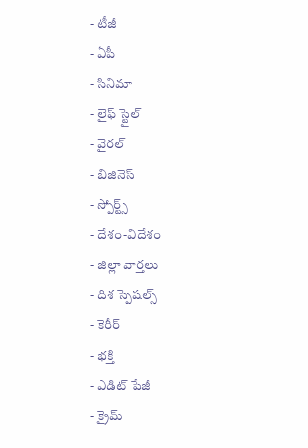- టీజీ
- ఏపీ
- సినిమా
- లైఫ్ స్టైల్
- వైరల్
- బిజినెస్
- స్పోర్ట్స్
- దేశం-విదేశం
- జిల్లా వార్తలు
- దిశ స్పెషల్స్
- కెరీర్
- భక్తి
- ఎడిట్ పేజీ
- క్రైమ్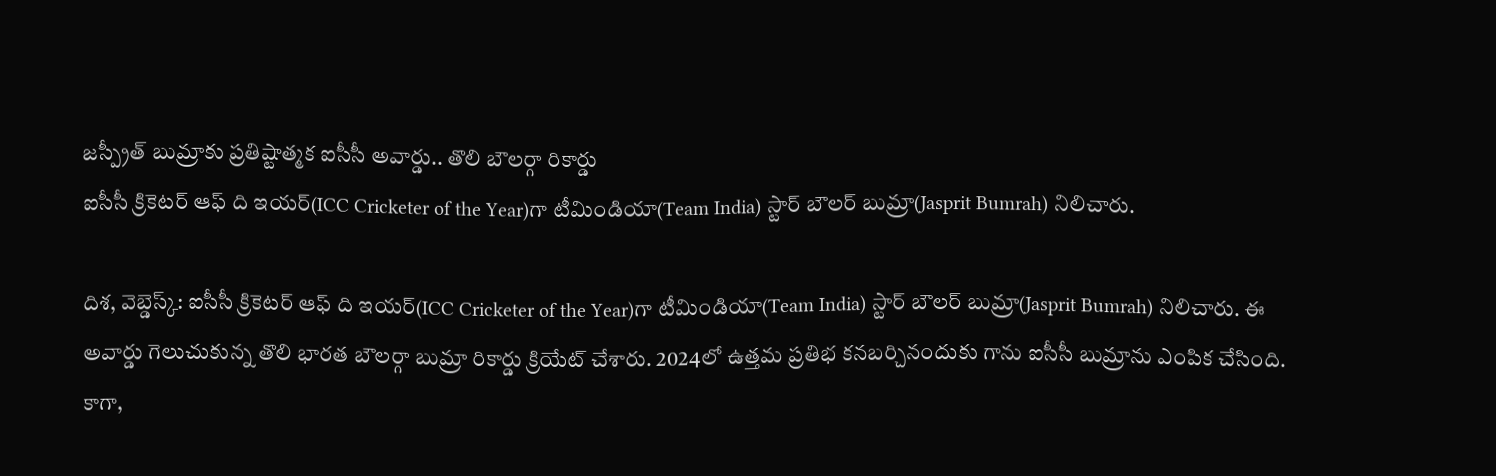జస్ప్రీత్ బుమ్రాకు ప్రతిష్టాత్మక ఐసీసీ అవార్డు.. తొలి బౌలర్గా రికార్డు
ఐసీసీ క్రికెటర్ ఆఫ్ ది ఇయర్(ICC Cricketer of the Year)గా టీమిండియా(Team India) స్టార్ బౌలర్ బుమ్రా(Jasprit Bumrah) నిలిచారు.

దిశ, వెబ్డెస్క్: ఐసీసీ క్రికెటర్ ఆఫ్ ది ఇయర్(ICC Cricketer of the Year)గా టీమిండియా(Team India) స్టార్ బౌలర్ బుమ్రా(Jasprit Bumrah) నిలిచారు. ఈ అవార్డు గెలుచుకున్న తొలి భారత బౌలర్గా బుమ్రా రికార్డు క్రియేట్ చేశారు. 2024లో ఉత్తమ ప్రతిభ కనబర్చినందుకు గాను ఐసీసీ బుమ్రాను ఎంపిక చేసింది. కాగా,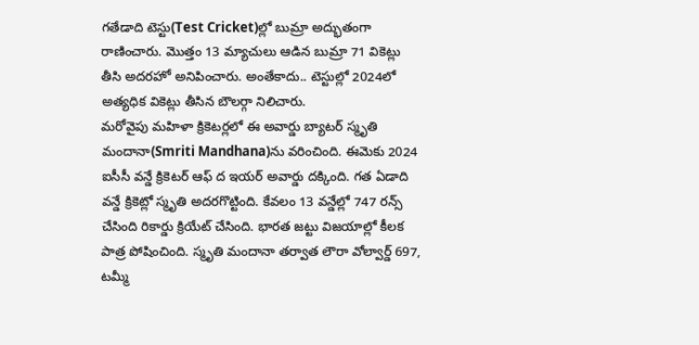గతేడాది టెస్టు(Test Cricket)ల్లో బుమ్రా అద్భుతంగా రాణించారు. మొత్తం 13 మ్యాచులు ఆడిన బుమ్రా 71 వికెట్లు తీసి అదరహో అనిపించారు. అంతేకాదు.. టెస్టుల్లో 2024లో అత్యధిక వికెట్లు తీసిన బౌలర్గా నిలిచారు.
మరోవైపు మహిళా క్రికెటర్లలో ఈ అవార్డు బ్యాటర్ స్మృతి మందానా(Smriti Mandhana)ను వరించింది. ఈమెకు 2024 ఐసీసీ వన్డే క్రికెటర్ ఆఫ్ ద ఇయర్ అవార్డు దక్కింది. గత ఏడాది వన్డే క్రికెట్లో స్మృతి అదరగొట్టింది. కేవలం 13 వన్డేల్లో 747 రన్స్ చేసింది రికార్డు క్రియేట్ చేసింది. భారత జట్టు విజయాల్లో కీలక పాత్ర పోషించింది. స్మృతి మందానా తర్వాత లౌరా వోల్వార్డ్ 697, టమ్మీ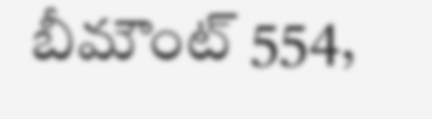బీమౌంట్ 554,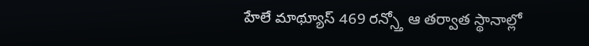హేలే మాథ్యూస్ 469 రన్స్తో ఆ తర్వాత స్థానాల్లో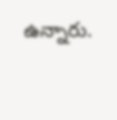ఉన్నారు.